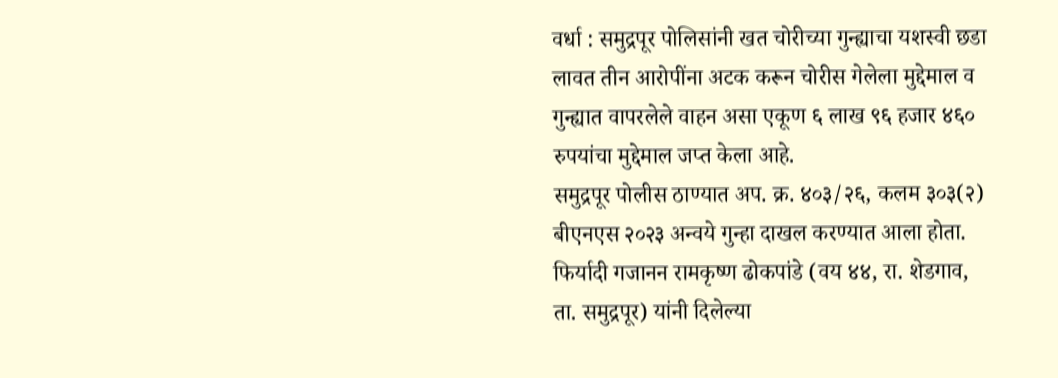वर्धा : समुद्रपूर पोलिसांनी खत चोरीच्या गुन्ह्याचा यशस्वी छडा लावत तीन आरोपींना अटक करून चोरीस गेलेला मुद्देमाल व गुन्ह्यात वापरलेले वाहन असा एकूण ६ लाख ९६ हजार ४६० रुपयांचा मुद्देमाल जप्त केला आहे.
समुद्रपूर पोलीस ठाण्यात अप. क्र. ४०३/२६, कलम ३०३(२) बीएनएस २०२३ अन्वये गुन्हा दाखल करण्यात आला होता. फिर्यादी गजानन रामकृष्ण ढोकपांडे (वय ४४, रा. शेडगाव, ता. समुद्रपूर) यांनी दिलेल्या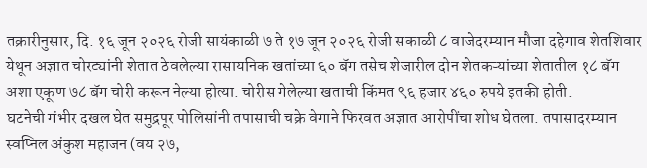तक्रारीनुसार, दि. १६ जून २०२६ रोजी सायंकाळी ७ ते १७ जून २०२६ रोजी सकाळी ८ वाजेदरम्यान मौजा दहेगाव शेतशिवार येथून अज्ञात चोरट्यांनी शेतात ठेवलेल्या रासायनिक खतांच्या ६० बॅग तसेच शेजारील दोन शेतकऱ्यांच्या शेतातील १८ बॅग अशा एकूण ७८ बॅग चोरी करून नेल्या होत्या. चोरीस गेलेल्या खताची किंमत ९६ हजार ४६० रुपये इतकी होती.
घटनेची गंभीर दखल घेत समुद्रपूर पोलिसांनी तपासाची चक्रे वेगाने फिरवत अज्ञात आरोपींचा शोध घेतला. तपासादरम्यान स्वप्निल अंकुश महाजन (वय २७,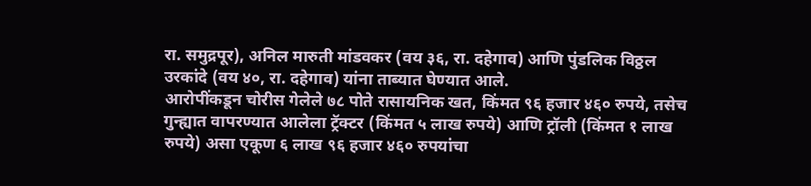रा. समुद्रपूर), अनिल मारुती मांडवकर (वय ३६, रा. दहेगाव) आणि पुंडलिक विठ्ठल उरकांदे (वय ४०, रा. दहेगाव) यांना ताब्यात घेण्यात आले.
आरोपींकडून चोरीस गेलेले ७८ पोते रासायनिक खत, किंमत ९६ हजार ४६० रुपये, तसेच गुन्ह्यात वापरण्यात आलेला ट्रॅक्टर (किंमत ५ लाख रुपये) आणि ट्रॉली (किंमत १ लाख रुपये) असा एकूण ६ लाख ९६ हजार ४६० रुपयांचा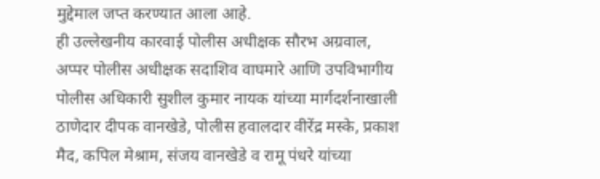मुद्देमाल जप्त करण्यात आला आहे.
ही उल्लेखनीय कारवाई पोलीस अधीक्षक सौरभ अग्रवाल, अप्पर पोलीस अधीक्षक सदाशिव वाघमारे आणि उपविभागीय पोलीस अधिकारी सुशील कुमार नायक यांच्या मार्गदर्शनाखाली ठाणेदार दीपक वानखेडे, पोलीस हवालदार वीरेंद्र मस्के, प्रकाश मैद, कपिल मेश्राम, संजय वानखेडे व रामू पंधरे यांच्या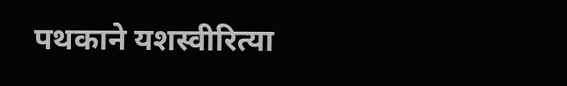पथकाने यशस्वीरित्या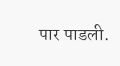पार पाडली.